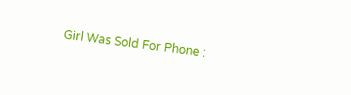Girl Was Sold For Phone :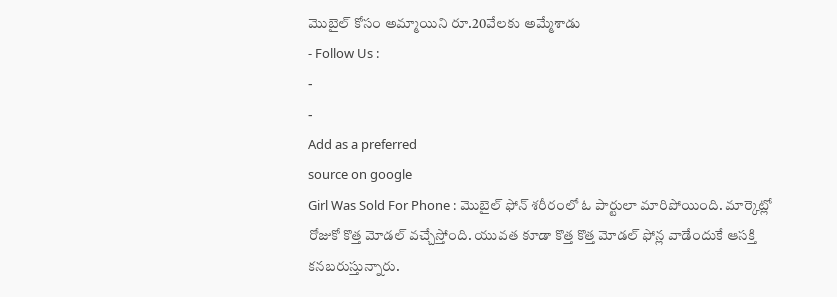మొబైల్ కోసం అమ్మాయిని రూ.20వేలకు అమ్మేశాడు
- Follow Us :
-
-
Add as a preferred
source on google
Girl Was Sold For Phone : మొబైల్ ఫోన్ శరీరంలో ఓ పార్టులా మారిపోయింది. మార్కెట్లో రోజుకో కొత్త మోడల్ వచ్చేస్తోంది. యువత కూడా కొత్త కొత్త మోడల్ ఫోన్ల వాడేందుకే ఆసక్తి కనబరుస్తున్నారు.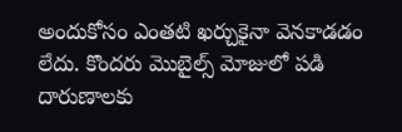అందుకోసం ఎంతటి ఖర్చుకైనా వెనకాడడం లేదు. కొందరు మొబైల్స్ మోజులో పడి దారుణాలకు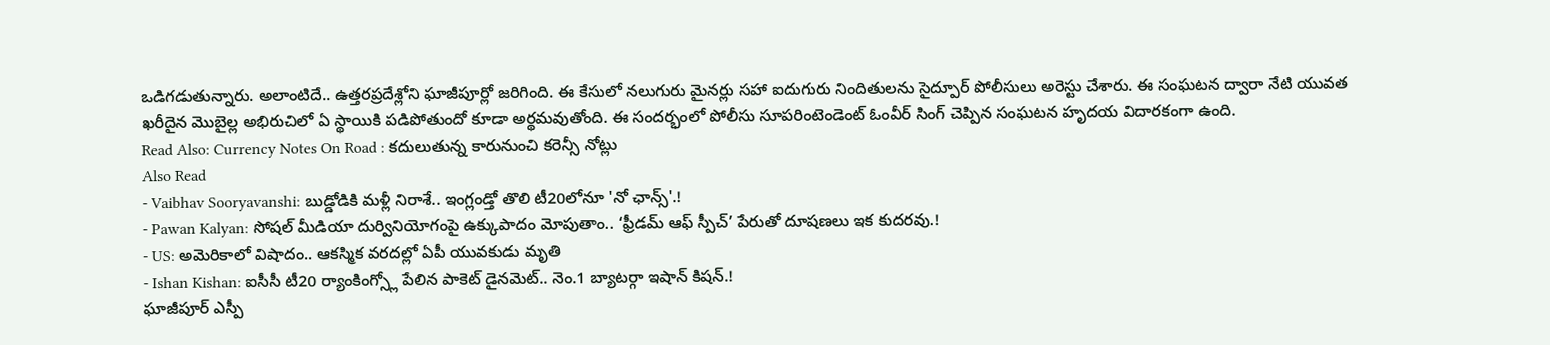ఒడిగడుతున్నారు. అలాంటిదే.. ఉత్తరప్రదేశ్లోని ఘాజీపూర్లో జరిగింది. ఈ కేసులో నలుగురు మైనర్లు సహా ఐదుగురు నిందితులను సైద్పూర్ పోలీసులు అరెస్టు చేశారు. ఈ సంఘటన ద్వారా నేటి యువత ఖరీదైన మొబైల్ల అభిరుచిలో ఏ స్థాయికి పడిపోతుందో కూడా అర్థమవుతోంది. ఈ సందర్భంలో పోలీసు సూపరింటెండెంట్ ఓంవీర్ సింగ్ చెప్పిన సంఘటన హృదయ విదారకంగా ఉంది.
Read Also: Currency Notes On Road : కదులుతున్న కారునుంచి కరెన్సీ నోట్లు
Also Read
- Vaibhav Sooryavanshi: బుడ్డోడికి మళ్లీ నిరాశే.. ఇంగ్లండ్తో తొలి టీ20లోనూ 'నో ఛాన్స్'.!
- Pawan Kalyan: సోషల్ మీడియా దుర్వినియోగంపై ఉక్కుపాదం మోపుతాం.. ‘ఫ్రీడమ్ ఆఫ్ స్పీచ్’ పేరుతో దూషణలు ఇక కుదరవు.!
- US: అమెరికాలో విషాదం.. ఆకస్మిక వరదల్లో ఏపీ యువకుడు మృతి
- Ishan Kishan: ఐసీసీ టీ20 ర్యాంకింగ్స్లో పేలిన పాకెట్ డైనమెట్.. నెం.1 బ్యాటర్గా ఇషాన్ కిషన్.!
ఘాజీపూర్ ఎస్పీ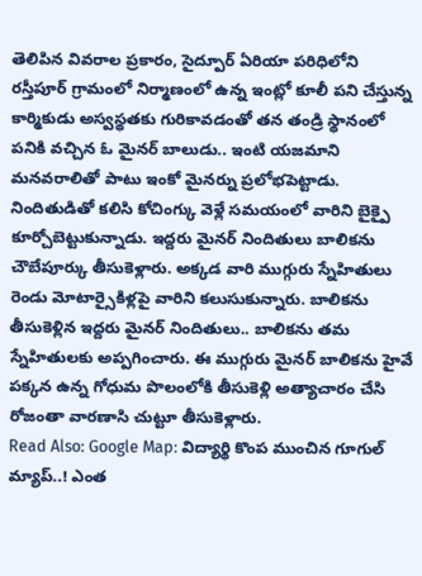తెలిపిన వివరాల ప్రకారం, సైద్పూర్ ఏరియా పరిధిలోని రస్తీపూర్ గ్రామంలో నిర్మాణంలో ఉన్న ఇంట్లో కూలీ పని చేస్తున్న కార్మికుడు అస్వస్థతకు గురికావడంతో తన తండ్రి స్థానంలో పనికి వచ్చిన ఓ మైనర్ బాలుడు.. ఇంటి యజమాని మనవరాలితో పాటు ఇంకో మైనర్ను ప్రలోభపెట్టాడు. నిందితుడితో కలిసి కోచింగ్కు వెళ్లే సమయంలో వారిని బైక్పై కూర్చోబెట్టుకున్నాడు. ఇద్దరు మైనర్ నిందితులు బాలికను చౌబేపూర్కు తీసుకెళ్లారు. అక్కడ వారి ముగ్గురు స్నేహితులు రెండు మోటార్సైకిళ్లపై వారిని కలుసుకున్నారు. బాలికను తీసుకెళ్లిన ఇద్దరు మైనర్ నిందితులు.. బాలికను తమ స్నేహితులకు అప్పగించారు. ఈ ముగ్గురు మైనర్ బాలికను హైవే పక్కన ఉన్న గోధుమ పొలంలోకి తీసుకెళ్లి అత్యాచారం చేసి రోజంతా వారణాసి చుట్టూ తీసుకెళ్లారు.
Read Also: Google Map: విద్యార్థి కొంప ముంచిన గూగుల్ మ్యాప్..! ఎంత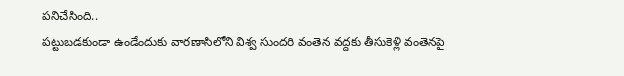పనిచేసింది..
పట్టుబడకుండా ఉండేందుకు వారణాసిలోని విశ్వ సుందరి వంతెన వద్దకు తీసుకెళ్లి వంతెనపై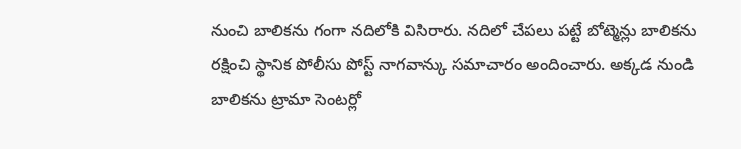నుంచి బాలికను గంగా నదిలోకి విసిరారు. నదిలో చేపలు పట్టే బోట్మెన్లు బాలికను రక్షించి స్థానిక పోలీసు పోస్ట్ నాగవాన్కు సమాచారం అందించారు. అక్కడ నుండి బాలికను ట్రామా సెంటర్లో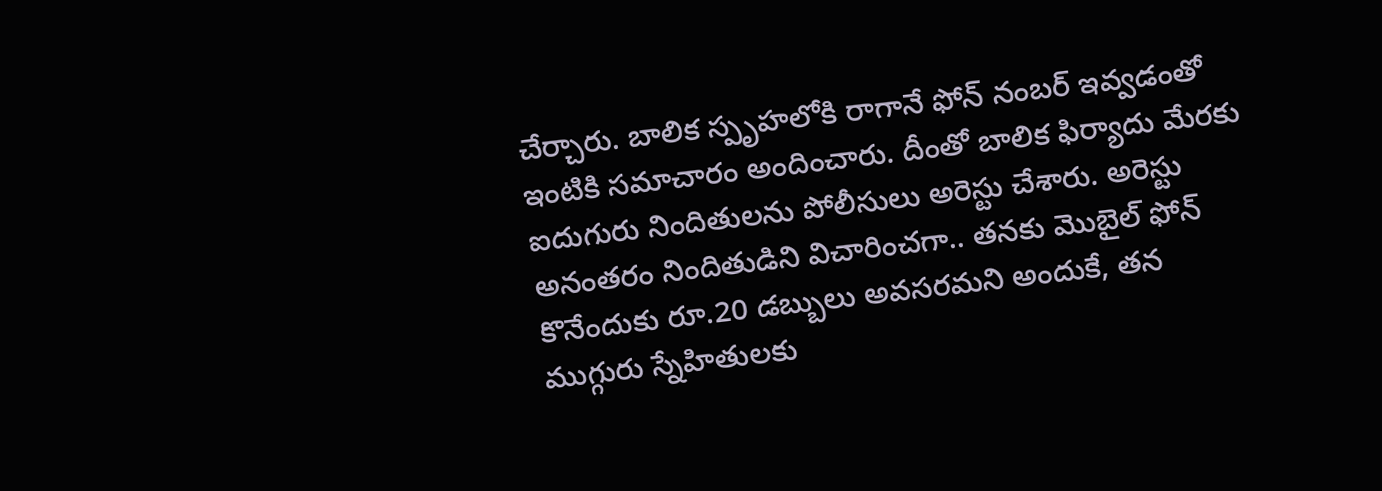చేర్చారు. బాలిక స్పృహలోకి రాగానే ఫోన్ నంబర్ ఇవ్వడంతో ఇంటికి సమాచారం అందించారు. దీంతో బాలిక ఫిర్యాదు మేరకు ఐదుగురు నిందితులను పోలీసులు అరెస్టు చేశారు. అరెస్టు అనంతరం నిందితుడిని విచారించగా.. తనకు మొబైల్ ఫోన్ కొనేందుకు రూ.20 డబ్బులు అవసరమని అందుకే, తన ముగ్గురు స్నేహితులకు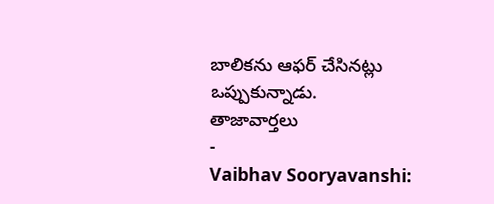బాలికను ఆఫర్ చేసినట్లు ఒప్పుకున్నాడు.
తాజావార్తలు
-
Vaibhav Sooryavanshi: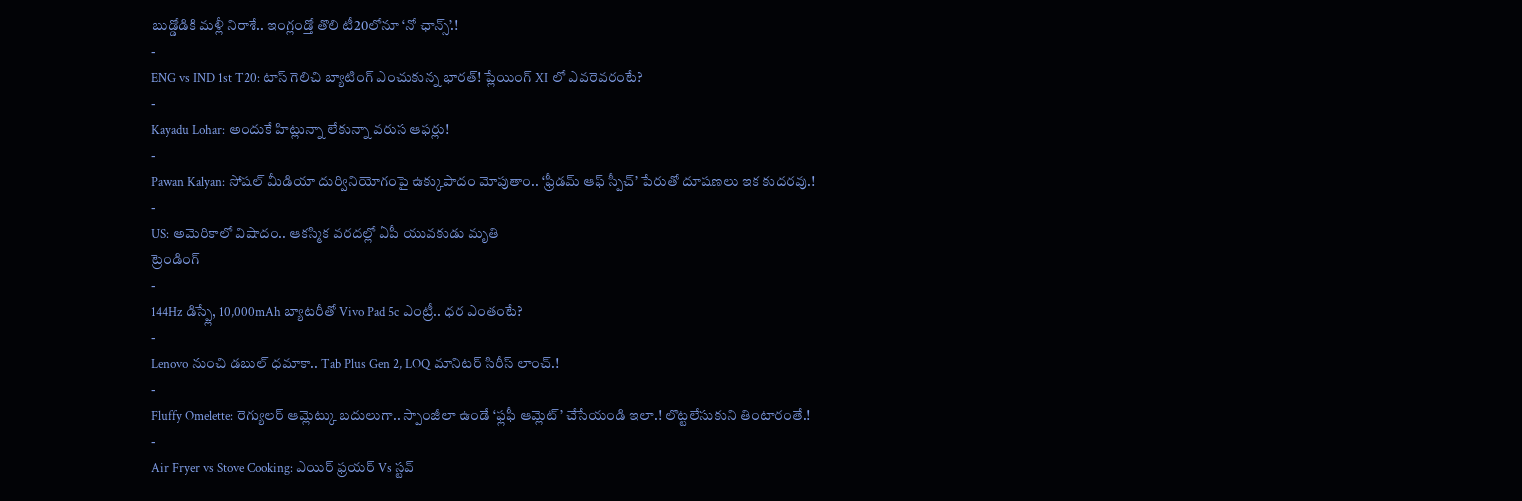బుడ్డోడికి మళ్లీ నిరాశే.. ఇంగ్లండ్తో తొలి టీ20లోనూ ‘నో ఛాన్స్’.!
-
ENG vs IND 1st T20: టాస్ గెలిచి బ్యాటింగ్ ఎంచుకున్న భారత్! ప్లేయింగ్ XI లో ఎవరెవరంటే?
-
Kayadu Lohar: అందుకే హిట్లున్నా లేకున్నా వరుస ఆఫర్లు!
-
Pawan Kalyan: సోషల్ మీడియా దుర్వినియోగంపై ఉక్కుపాదం మోపుతాం.. ‘ఫ్రీడమ్ ఆఫ్ స్పీచ్’ పేరుతో దూషణలు ఇక కుదరవు.!
-
US: అమెరికాలో విషాదం.. ఆకస్మిక వరదల్లో ఏపీ యువకుడు మృతి
ట్రెండింగ్
-
144Hz డిస్ప్లే, 10,000mAh బ్యాటరీతో Vivo Pad 5c ఎంట్రీ.. ధర ఎంతంటే?
-
Lenovo నుంచి డబుల్ ధమాకా.. Tab Plus Gen 2, LOQ మానిటర్ సిరీస్ లాంచ్.!
-
Fluffy Omelette: రెగ్యులర్ ఆమ్లెట్కు బదులుగా.. స్పాంజీలా ఉండే ‘ఫ్లఫీ ఆమ్లెట్’ చేసేయండి ఇలా.! లొట్టలేసుకుని తింటారంతే.!
-
Air Fryer vs Stove Cooking: ఎయిర్ ఫ్రయర్ Vs స్టవ్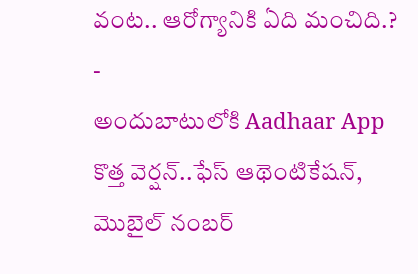వంట.. ఆరోగ్యానికి ఏది మంచిది.?
-
అందుబాటులోకి Aadhaar App కొత్త వెర్షన్..ఫేస్ ఆథెంటికేషన్, మొబైల్ నంబర్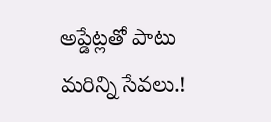అప్డేట్లతో పాటు మరిన్ని సేవలు.!